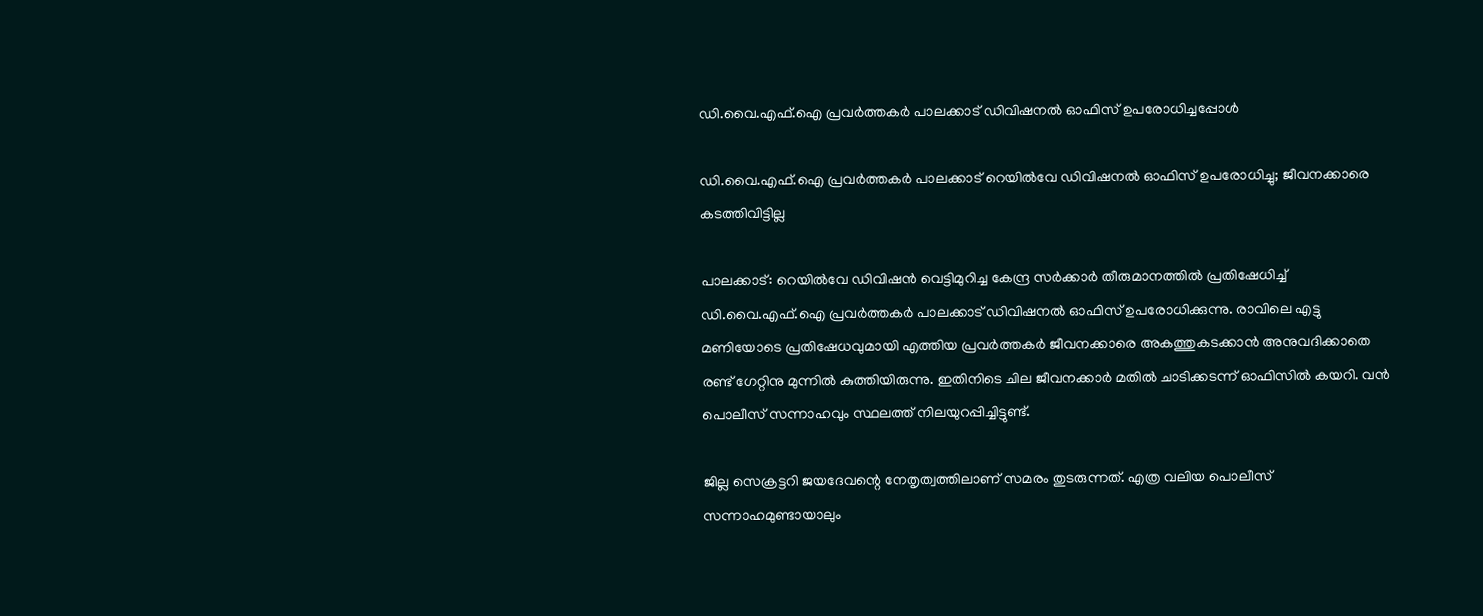ഡി.വൈ.എഫ്.ഐ പ്രവര്‍ത്തകര്‍ പാലക്കാട് ഡിവിഷനല്‍ ഓഫിസ് ഉപരോധിച്ചപ്പോൾ

ഡി.വൈ.എഫ്.ഐ പ്രവർത്തകർ പാലക്കാട് റെയിൽവേ ഡിവിഷനല്‍ ഓഫിസ് ഉപരോധിച്ചു; ജീവനക്കാരെ കടത്തിവിട്ടില്ല

പാലക്കാട്: റെയിൽ‌വേ ഡിവിഷൻ വെട്ടിമുറിച്ച കേന്ദ്ര സര്‍ക്കാർ തീരുമാനത്തിൽ പ്രതിഷേധിച്ച് ഡി.വൈ.എഫ്.ഐ പ്രവര്‍ത്തകര്‍ പാലക്കാട് ഡിവിഷനല്‍ ഓഫിസ് ഉപരോധിക്കുന്നു. രാവിലെ എട്ടു മണിയോടെ പ്രതിഷേധവുമായി എത്തിയ പ്രവർത്തകർ ജീവനക്കാരെ അകത്തുകടക്കാൻ അനുവദിക്കാതെ രണ്ട് ഗേറ്റിനു മുന്നിൽ കുത്തിയിരുന്നു. ഇതിനിടെ ചില ജീവനക്കാർ മതിൽ ചാടിക്കടന്ന് ഓഫിസിൽ കയറി. വൻ പൊലീസ് സന്നാഹവും സ്ഥലത്ത് നിലയുറപ്പിച്ചിട്ടുണ്ട്.

ജില്ല സെക്രട്ടറി ജയദേവന്റെ നേതൃത്വത്തിലാണ് സമരം തുടരുന്നത്. എത്ര വലിയ പൊലീസ് സന്നാഹമുണ്ടായാലും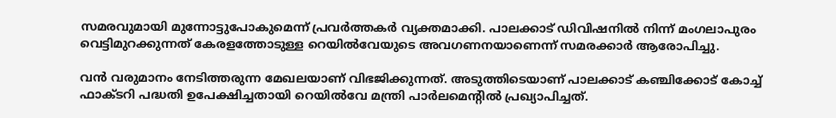സമരവുമായി മുന്നോട്ടുപോകുമെന്ന് പ്രവർത്തകർ വ്യക്തമാക്കി. പാലക്കാട് ഡിവിഷനിൽ നിന്ന് മംഗലാപുരം വെട്ടിമുറക്കുന്നത് കേരളത്തോടുള്ള റെയിൽവേയുടെ അവഗണനയാണെന്ന് സമരക്കാർ ആരോപിച്ചു.

വൻ വരുമാനം നേടിത്തരുന്ന മേഖലയാണ് വിഭജിക്കുന്നത്. അടുത്തിടെയാണ് പാലക്കാട് കഞ്ചിക്കോട് കോച്ച് ഫാക്ടറി പദ്ധതി ഉപേക്ഷിച്ചതായി റെയിൽവേ മന്ത്രി പാർലമെന്റിൽ പ്രഖ്യാപിച്ചത്.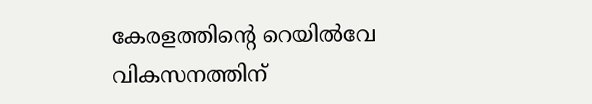കേരളത്തിന്റെ റെയിൽവേ വികസനത്തിന്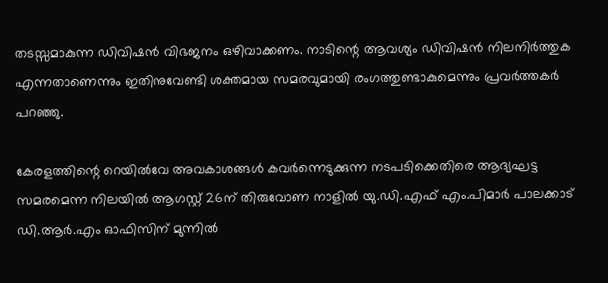തടസ്സമാകുന്ന ഡിവിഷൻ വിഭജനം ഒഴിവാക്കണം. നാടിന്റെ ആവശ്യം ഡിവിഷൻ നിലനിർത്തുക എന്നതാണെന്നും ഇതിനുവേണ്ടി ശക്തമായ സമരവുമായി രംഗത്തുണ്ടാകുമെന്നും പ്രവർത്തകർ പറഞ്ഞു.

കേരളത്തിന്റെ റെയിൽവേ അവകാശങ്ങൾ കവർന്നെടുക്കുന്ന നടപടിക്കെതിരെ ആദ്യഘട്ട സമരമെന്ന നിലയിൽ ആഗസ്റ്റ് 26ന് തിരുവോണ നാളിൽ യു.ഡി.എഫ് എം.പിമാർ പാലക്കാട് ഡി.ആർ.എം ഓഫിസിന് മുന്നിൽ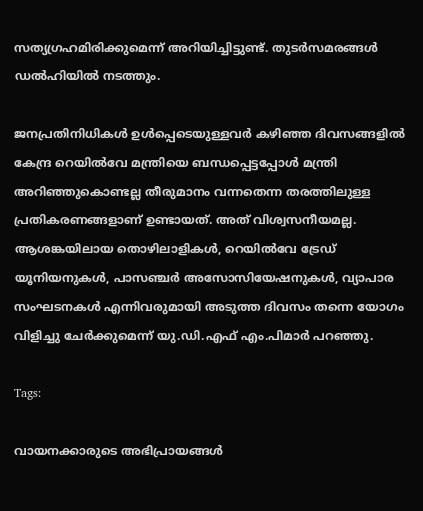സത്യഗ്രഹമിരിക്കുമെന്ന് അറിയിച്ചിട്ടുണ്ട്. തുടർസമരങ്ങൾ ഡൽഹിയിൽ നടത്തും.

ജനപ്രതിനിധികൾ ഉൾപ്പെടെയുള്ളവർ കഴിഞ്ഞ ദിവസങ്ങളിൽ കേന്ദ്ര റെയിൽവേ മന്ത്രിയെ ബന്ധപ്പെട്ടപ്പോൾ മന്ത്രി അറിഞ്ഞുകൊണ്ടല്ല തീരുമാനം വന്നതെന്ന തരത്തിലുള്ള പ്രതികരണങ്ങളാണ് ഉണ്ടായത്. അത് വിശ്വസനീയമല്ല. ആശങ്കയിലായ തൊഴിലാളികൾ, റെയിൽവേ ട്രേഡ് യൂനിയനുകൾ, പാസഞ്ചർ അസോസിയേഷനുകൾ, വ്യാപാര സംഘടനകൾ എന്നിവരുമായി അടുത്ത ദിവസം തന്നെ യോഗം വിളിച്ചു ചേർക്കുമെന്ന് യു.ഡി.എഫ് എം.പിമാർ പറഞ്ഞു.

Tags:

വായനക്കാരുടെ അഭിപ്രായങ്ങള്‍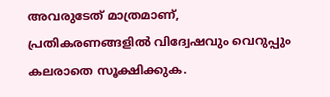അവരുടേത് മാത്രമാണ്, പ്രതികരണങ്ങളിൽ വിദ്വേഷവും വെറുപ്പും കലരാതെ സൂക്ഷിക്കുക.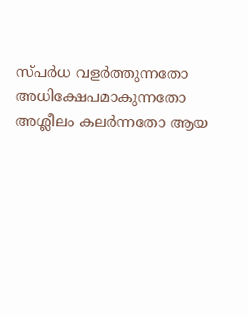സ്പർധ വളർത്തുന്നതോ അധിക്ഷേപമാകുന്നതോ അശ്ലീലം കലർന്നതോ ആയ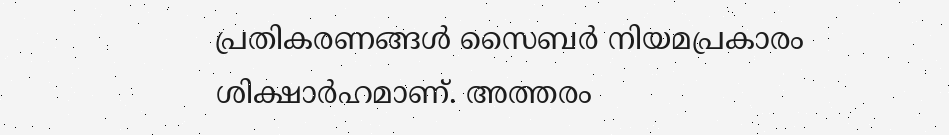പ്രതികരണങ്ങൾ സൈബർ നിയമപ്രകാരം ശിക്ഷാർഹമാണ്. അത്തരം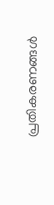പ്രതികരണങ്ങൾ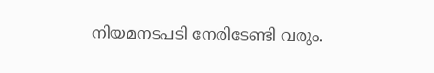നിയമനടപടി നേരിടേണ്ടി വരും.